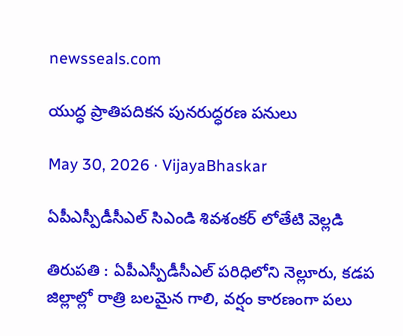newsseals.com

యుద్ధ ప్రాతిపదికన పునరుద్ధరణ పనులు

May 30, 2026 · VijayaBhaskar

ఏపీఎస్పీడీసీఎల్ సిఎండి శివశంకర్ లోతేటి వెల్లడి

తిరుపతి : ఏపీఎస్పీడీసీఎల్ పరిధిలోని నెల్లూరు, కడప జిల్లాల్లో రాత్రి బలమైన గాలి, వర్షం కారణంగా పలు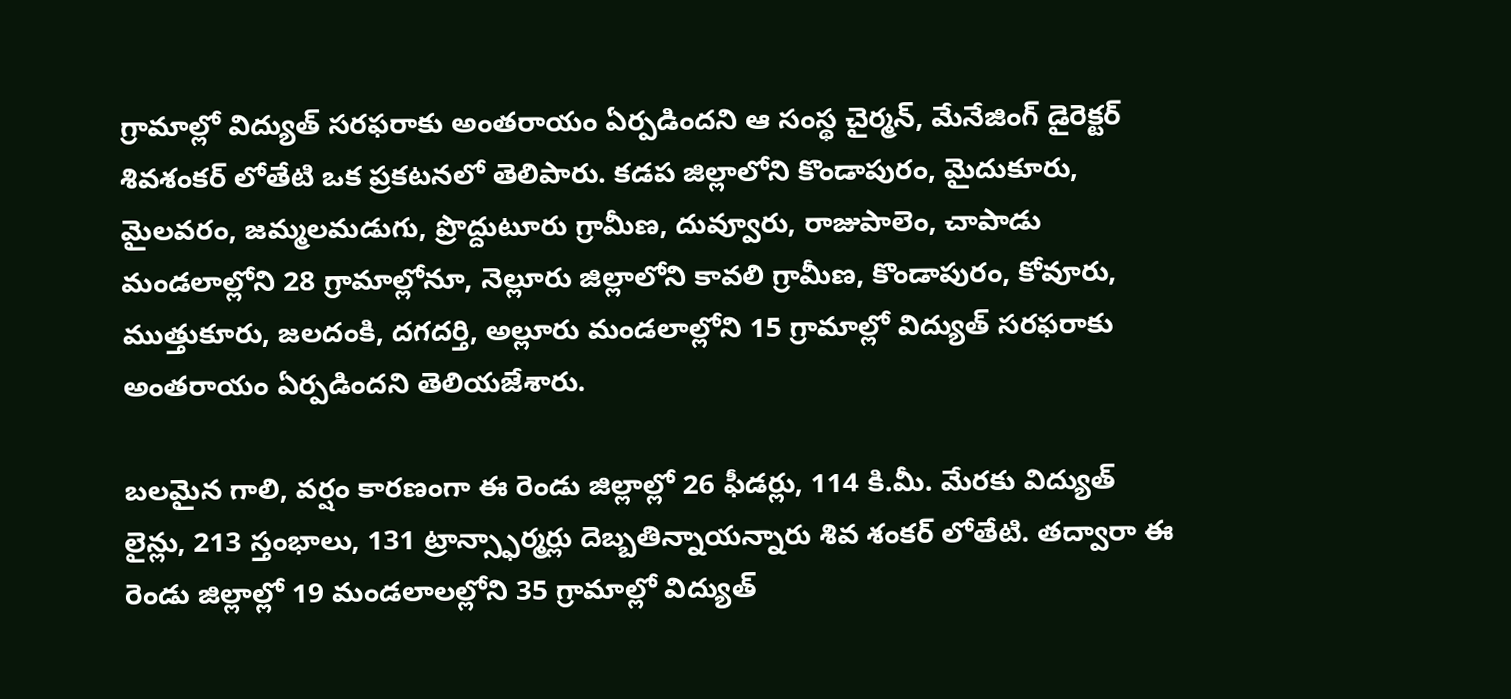గ్రామాల్లో విద్యుత్ సరఫరాకు అంతరాయం ఏర్పడిందని ఆ సంస్థ చైర్మన్, మేనేజింగ్ డైరెక్టర్ శివశంకర్ లోతేటి ఒక ప్రకటనలో తెలిపారు. కడప జిల్లాలోని కొండాపురం, మైదుకూరు, మైలవరం, జమ్మలమడుగు, ప్రొద్దుటూరు గ్రామీణ, దువ్వూరు, రాజుపాలెం, చాపాడు మండలాల్లోని 28 గ్రామాల్లోనూ, నెల్లూరు జిల్లాలోని కావలి గ్రామీణ, కొండాపురం, కోవూరు, ముత్తుకూరు, జలదంకి, దగదర్తి, అల్లూరు మండలాల్లోని 15 గ్రామాల్లో విద్యుత్ సరఫరాకు అంతరాయం ఏర్పడిందని తెలియజేశారు.

బలమైన గాలి, వర్షం కారణంగా ఈ రెండు జిల్లాల్లో 26 ఫీడర్లు, 114 కి.మీ. మేరకు విద్యుత్ లైన్లు, 213 స్తంభాలు, 131 ట్రాన్స్ఫార్మర్లు దెబ్బతిన్నాయన్నారు శివ శంక‌ర్ లోతేటి. తద్వారా ఈ రెండు జిల్లాల్లో 19 మండలాలల్లోని 35 గ్రామాల్లో విద్యుత్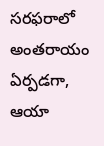సరఫరాలో అంతరాయం ఏర్పడగా, ఆయా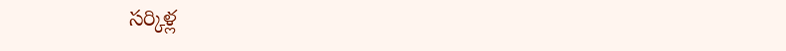సర్కిళ్ల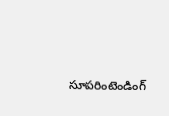సూపరింటెండింగ్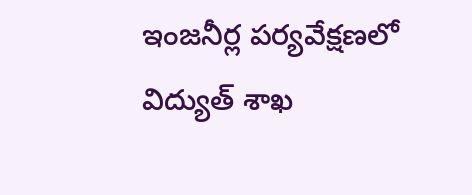ఇంజనీర్ల పర్యవేక్షణలో విద్యుత్ శాఖ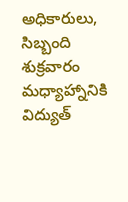అధికారులు, సిబ్బంది శుక్రవారం మధ్యాహ్నానికి విద్యుత్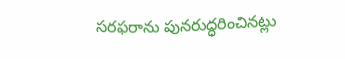సరఫరాను పునరుద్ధరించినట్లు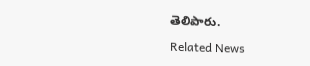తెలిపారు.

Related News